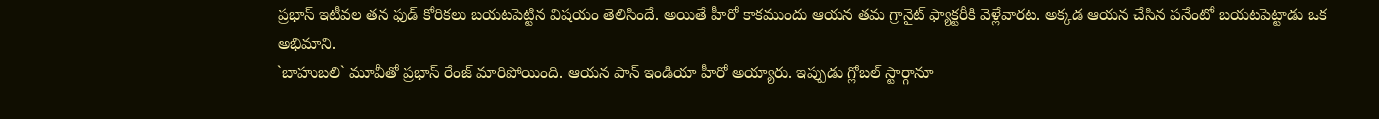ప్రభాస్ ఇటీవల తన ఫుడ్ కోరికలు బయటపెట్టిన విషయం తెలిసిందే. అయితే హీరో కాకముందు ఆయన తమ గ్రానైట్ ఫ్యాక్టరీకి వెళ్లేవారట. అక్కడ ఆయన చేసిన పనేంటో బయటపెట్టాడు ఒక అభిమాని.
`బాహుబలి` మూవీతో ప్రభాస్ రేంజ్ మారిపోయింది. ఆయన పాన్ ఇండియా హీరో అయ్యారు. ఇప్పుడు గ్లోబల్ స్టార్గానూ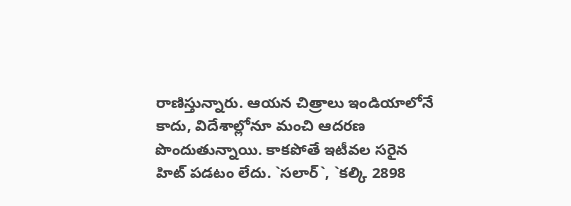రాణిస్తున్నారు. ఆయన చిత్రాలు ఇండియాలోనే కాదు, విదేశాల్లోనూ మంచి ఆదరణ పొందుతున్నాయి. కాకపోతే ఇటీవల సరైన హిట్ పడటం లేదు. `సలార్`, `కల్కి 2898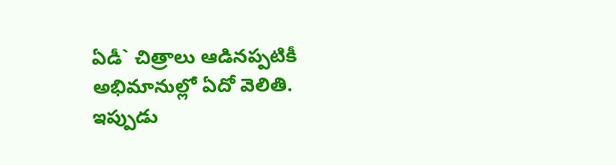ఏడీ` చిత్రాలు ఆడినప్పటికీ అభిమానుల్లో ఏదో వెలితి. ఇప్పుడు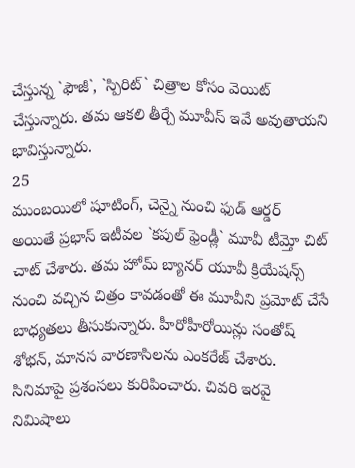చేస్తున్న `ఫౌజీ`, `స్పిరిట్` చిత్రాల కోసం వెయిట్ చేస్తున్నారు. తమ ఆకలి తీర్చే మూవీస్ ఇవే అవుతాయని భావిస్తున్నారు.
25
ముంబయిలో షూటింగ్, చెన్నై నుంచి ఫుడ్ ఆర్డర్
అయితే ప్రభాస్ ఇటీవల `కపుల్ ఫ్రెండ్లీ` మూవీ టీమ్తో చిట్ చాట్ చేశారు. తమ హోమ్ బ్యానర్ యూవీ క్రియేషన్స్ నుంచి వచ్చిన చిత్రం కావడంతో ఈ మూవీని ప్రమోట్ చేసే బాధ్యతలు తీసుకున్నారు. హీరోహీరోయిన్లు సంతోష్ శోభన్, మానస వారణాసిలను ఎంకరేజ్ చేశారు. సినిమాపై ప్రశంసలు కురిపించారు. చివరి ఇరవై నిమిషాలు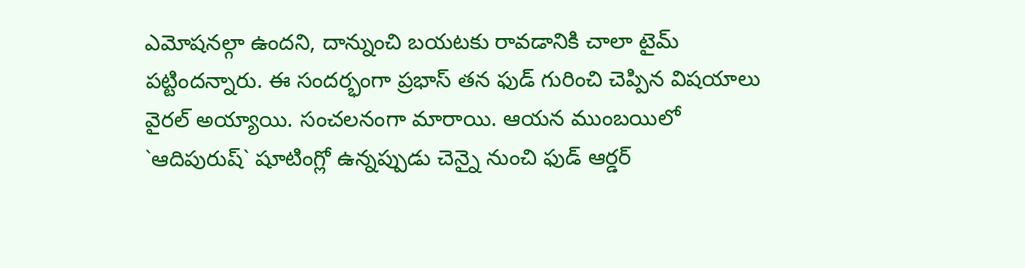ఎమోషనల్గా ఉందని, దాన్నుంచి బయటకు రావడానికి చాలా టైమ్ పట్టిందన్నారు. ఈ సందర్భంగా ప్రభాస్ తన ఫుడ్ గురించి చెప్పిన విషయాలు వైరల్ అయ్యాయి. సంచలనంగా మారాయి. ఆయన ముంబయిలో `ఆదిపురుష్` షూటింగ్లో ఉన్నప్పుడు చెన్నై నుంచి ఫుడ్ ఆర్డర్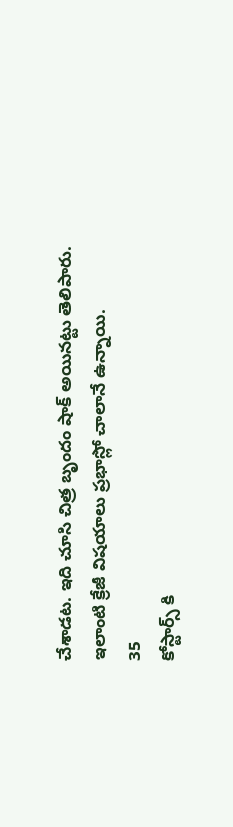చేశాడట. ఇది చూసి చిత్ర బృందం షాక్ అయినట్టు తెలిపారు. ఇలాంటి క్రేజీ విషయాలు ప్రభాస్లో చాలానే ఉన్నాయి.
35
కోస్టార్స్ కి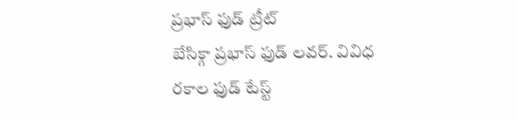ప్రభాస్ ఫుడ్ ట్రీట్
బేసిక్గా ప్రభాస్ ఫుడ్ లవర్. వివిధ రకాల ఫుడ్ టేస్ట్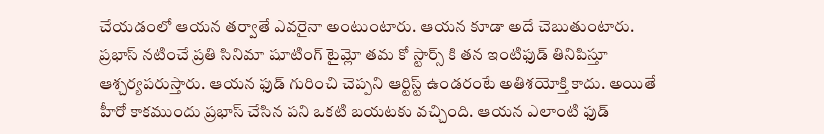చేయడంలో ఆయన తర్వాతే ఎవరైనా అంటుంటారు. ఆయన కూడా అదే చెబుతుంటారు. ప్రభాస్ నటించే ప్రతి సినిమా షూటింగ్ టైమ్లో తమ కో స్టార్స్ కి తన ఇంటిఫుడ్ తినిపిస్తూ ఆశ్చర్యపరుస్తారు. ఆయన ఫుడ్ గురించి చెప్పని ఆర్టిస్ట్ ఉండరంటే అతిశయోక్తి కాదు. అయితే హీరో కాకముందు ప్రభాస్ చేసిన పని ఒకటి బయటకు వచ్చింది. ఆయన ఎలాంటి ఫుడ్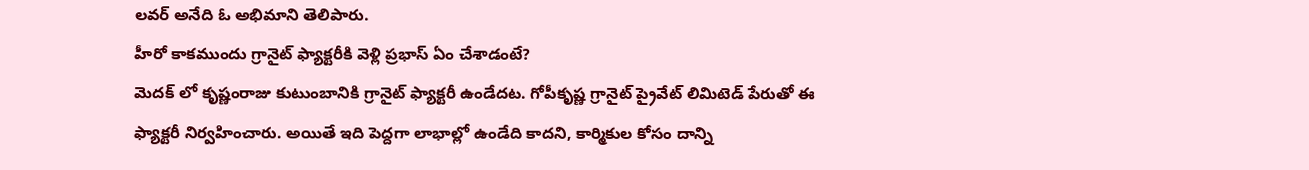లవర్ అనేది ఓ అభిమాని తెలిపారు.
హీరో కాకముందు గ్రానైట్ ఫ్యాక్టరీకి వెళ్లి ప్రభాస్ ఏం చేశాడంటే?
మెదక్ లో కృష్ణంరాజు కుటుంబానికి గ్రానైట్ ఫ్యాక్టరీ ఉండేదట. గోపీకృష్ణ గ్రానైట్ ప్రైవేట్ లిమిటెడ్ పేరుతో ఈ ఫ్యాక్టరీ నిర్వహించారు. అయితే ఇది పెద్దగా లాభాల్లో ఉండేది కాదని, కార్మికుల కోసం దాన్ని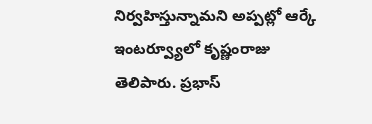నిర్వహిస్తున్నామని అప్పట్లో ఆర్కే ఇంటర్వ్యూలో కృష్ణంరాజు తెలిపారు. ప్రభాస్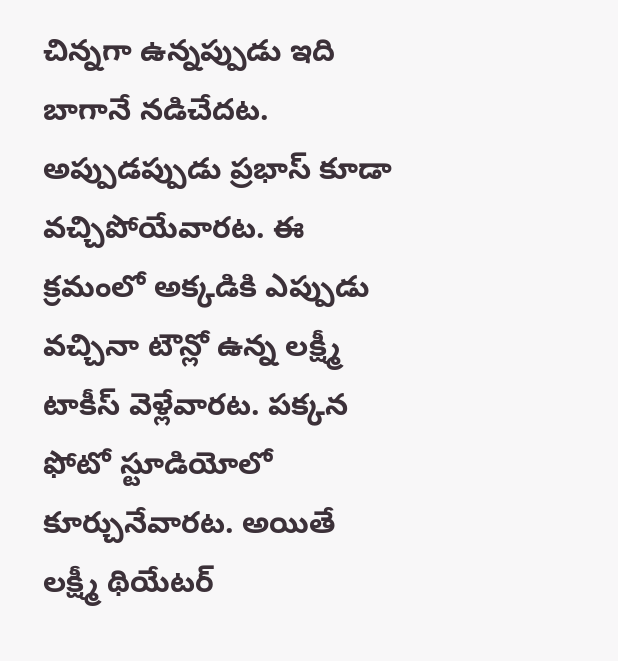చిన్నగా ఉన్నప్పుడు ఇది బాగానే నడిచేదట. అప్పుడప్పుడు ప్రభాస్ కూడా వచ్చిపోయేవారట. ఈ క్రమంలో అక్కడికి ఎప్పుడు వచ్చినా టౌన్లో ఉన్న లక్ష్మీ టాకీస్ వెళ్లేవారట. పక్కన ఫోటో స్టూడియోలో కూర్చునేవారట. అయితే లక్ష్మీ థియేటర్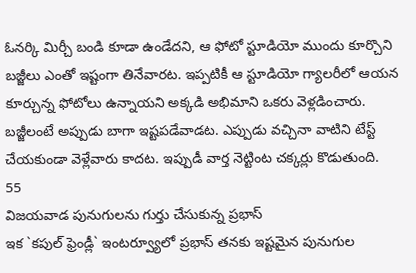ఓనర్కి మిర్చీ బండి కూడా ఉండేదని, ఆ ఫోటో స్టూడియో ముందు కూర్చొని బజ్జీలు ఎంతో ఇష్టంగా తినేవారట. ఇప్పటికీ ఆ స్టూడియో గ్యాలరీలో ఆయన కూర్చున్న ఫోటోలు ఉన్నాయని అక్కడి అభిమాని ఒకరు వెళ్లడించారు. బజ్జీలంటే అప్పుడు బాగా ఇష్టపడేవాడట. ఎప్పుడు వచ్చినా వాటిని టేస్ట్ చేయకుండా వెళ్లేవారు కాదట. ఇప్పుడీ వార్త నెట్టింట చక్కర్లు కొడుతుంది.
55
విజయవాడ పునుగులను గుర్తు చేసుకున్న ప్రభాస్
ఇక `కపుల్ ఫ్రెండ్లీ` ఇంటర్వ్యూలో ప్రభాస్ తనకు ఇష్టమైన పునుగుల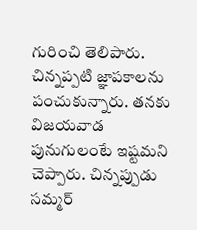గురించి తెలిపారు. చిన్నప్పటి జ్ఞాపకాలను పంచుకున్నారు. తనకు విజయవాడ పునుగులంటే ఇష్టమని చెప్పారు. చిన్నప్పుడు సమ్మర్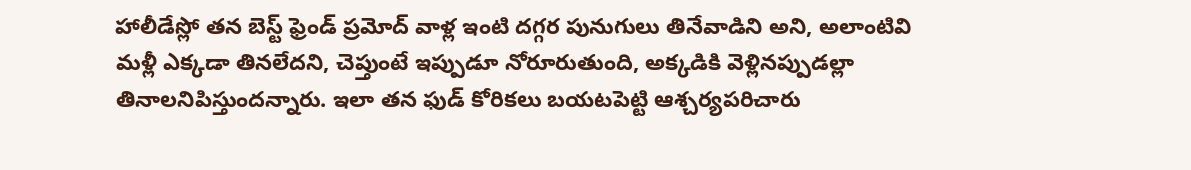హాలీడేస్లో తన బెస్ట్ ఫ్రెండ్ ప్రమోద్ వాళ్ల ఇంటి దగ్గర పునుగులు తినేవాడిని అని, అలాంటివి మళ్లీ ఎక్కడా తినలేదని, చెప్తుంటే ఇప్పుడూ నోరూరుతుంది, అక్కడికి వెళ్లినప్పుడల్లా తినాలనిపిస్తుందన్నారు. ఇలా తన ఫుడ్ కోరికలు బయటపెట్టి ఆశ్చర్యపరిచారు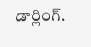డార్లింగ్.